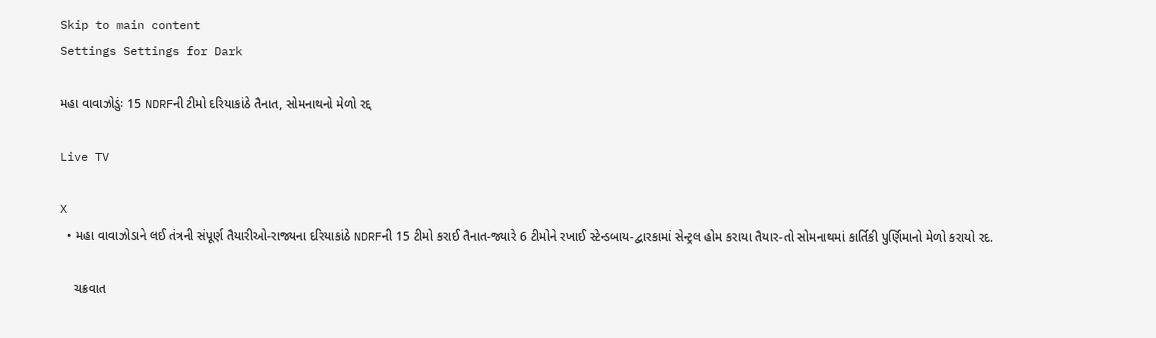Skip to main content
Settings Settings for Dark

મહા વાવાઝોડુંઃ 15 NDRFની ટીમો દરિયાકાંઠે તૈનાત, સોમનાથનો મેળો રદ્દ

Live TV

X
  • મહા વાવાઝોડાને લઈ તંત્રની સંપૂર્ણ તૈયારીઓ-રાજ્યના દરિયાકાંઠે NDRFની 15 ટીમો કરાઈ તૈનાત-જ્યારે 6 ટીમોને રખાઈ સ્ટેન્ડબાય-દ્વારકામાં સેન્ટ્રલ હોમ કરાયા તૈયાર-તો સોમનાથમાં કાર્તિકી પુર્ણિમાનો મેળો કરાયો રદ.

    ચક્રવાત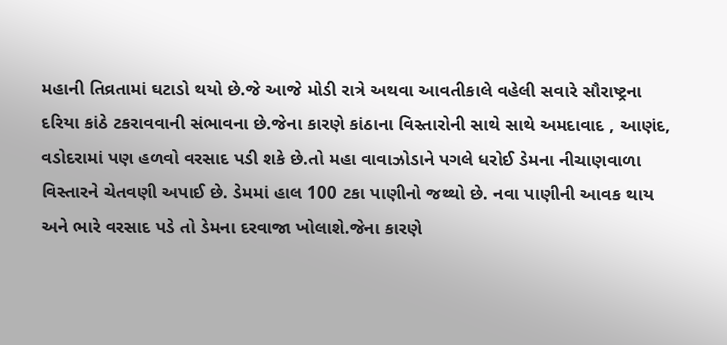મહાની તિવ્રતામાં ઘટાડો થયો છે.જે આજે મોડી રાત્રે અથવા આવતીકાલે વહેલી સવારે સૌરાષ્ટ્રના દરિયા કાંઠે ટકરાવવાની સંભાવના છે.જેના કારણે કાંઠાના વિસ્તારોની સાથે સાથે અમદાવાદ , આણંદ, વડોદરામાં પણ હળવો વરસાદ પડી શકે છે.તો મહા વાવાઝોડાને પગલે ધરોઈ ડેમના નીચાણવાળા વિસ્તારને ચેતવણી અપાઈ છે. ડેમમાં હાલ 100 ટકા પાણીનો જથ્થો છે. નવા પાણીની આવક થાય અને ભારે વરસાદ પડે તો ડેમના દરવાજા ખોલાશે.જેના કારણે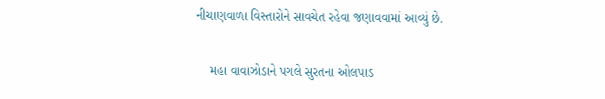નીચાણવાળા વિસ્તારોને સાવચેત રહેવા જણાવવામાં આવ્યું છે.

    મહા વાવાઝોડાને પગલે સુરતના ઓલપાડ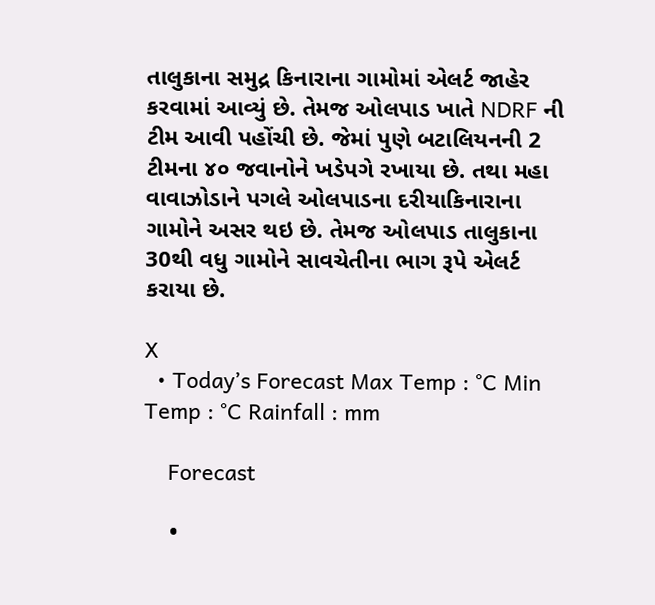તાલુકાના સમુદ્ર કિનારાના ગામોમાં એલર્ટ જાહેર કરવામાં આવ્યું છે. તેમજ ઓલપાડ ખાતે NDRF ની ટીમ આવી પહોંચી છે. જેમાં પુણે બટાલિયનની 2 ટીમના ૪૦ જવાનોને ખડેપગે રખાયા છે. તથા મહા વાવાઝોડાને પગલે ઓલપાડના દરીયાકિનારાના ગામોને અસર થઇ છે. તેમજ ઓલપાડ તાલુકાના 30થી વધુ ગામોને સાવચેતીના ભાગ રૂપે એલર્ટ કરાયા છે.

X
  • Today’s Forecast Max Temp : °C Min Temp : °C Rainfall : mm

    Forecast

    •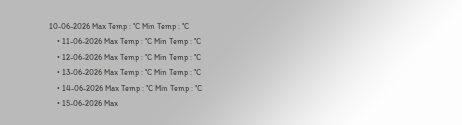10-06-2026 Max Temp : °C Min Temp : °C
    • 11-06-2026 Max Temp : °C Min Temp : °C
    • 12-06-2026 Max Temp : °C Min Temp : °C
    • 13-06-2026 Max Temp : °C Min Temp : °C
    • 14-06-2026 Max Temp : °C Min Temp : °C
    • 15-06-2026 Max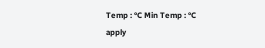Temp : °C Min Temp : °C
apply